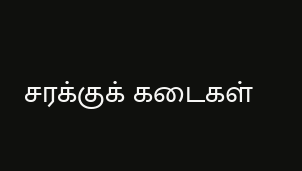சரக்குக் கடைகள்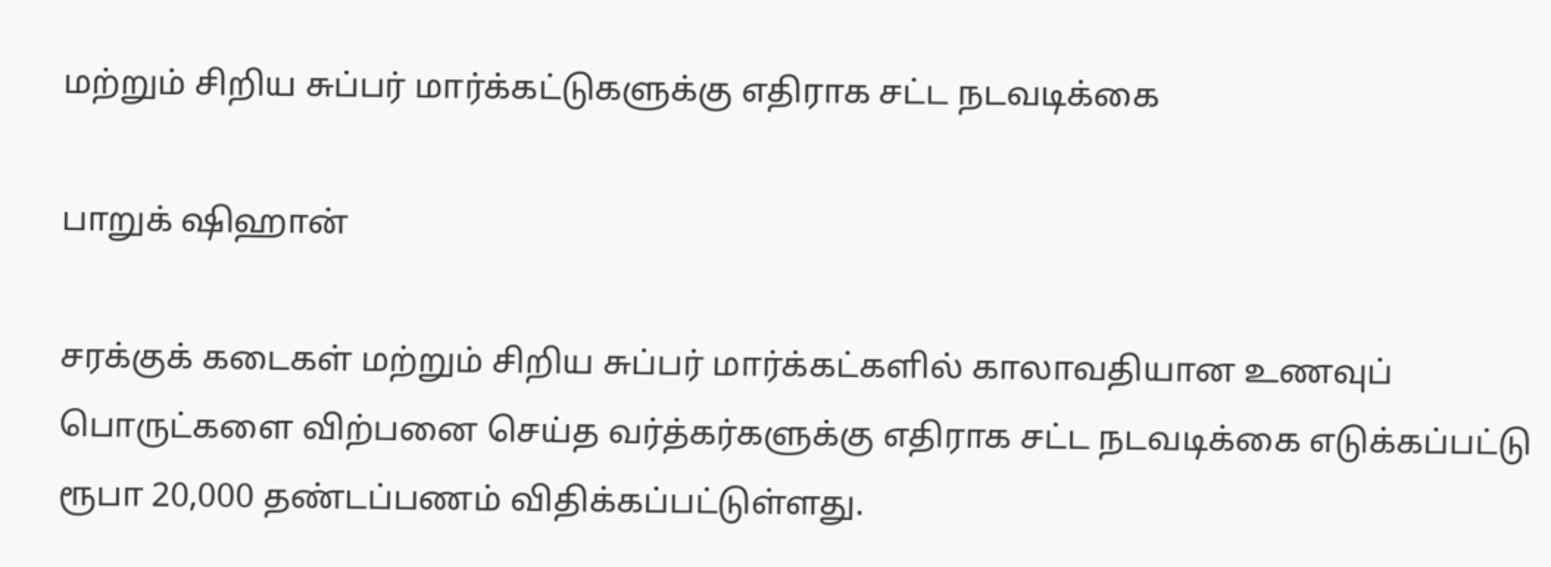மற்றும் சிறிய சுப்பர் மார்க்கட்டுகளுக்கு எதிராக சட்ட நடவடிக்கை

பாறுக் ஷிஹான்

சரக்குக் கடைகள் மற்றும் சிறிய சுப்பர் மார்க்கட்களில் காலாவதியான உணவுப் பொருட்களை விற்பனை செய்த வர்த்கர்களுக்கு எதிராக சட்ட நடவடிக்கை எடுக்கப்பட்டு ரூபா 20,000 தண்டப்பணம் விதிக்கப்பட்டுள்ளது.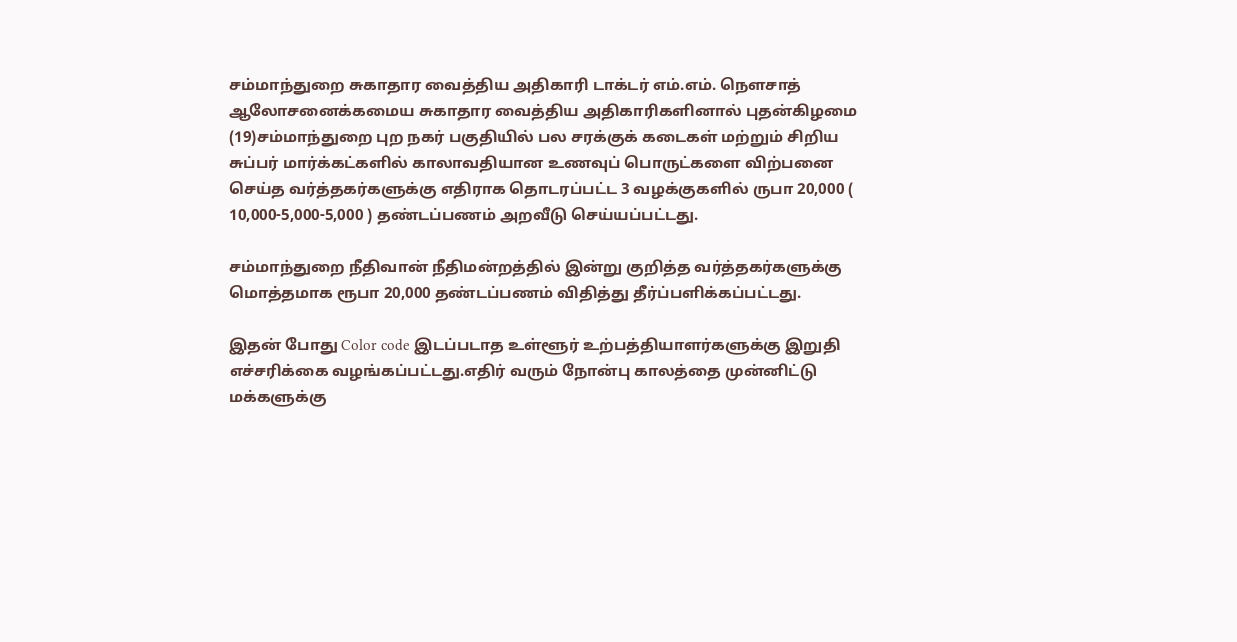சம்மாந்துறை சுகாதார வைத்திய அதிகாரி டாக்டர் எம்.எம். நௌசாத் ஆலோசனைக்கமைய சுகாதார வைத்திய அதிகாரிகளினால் புதன்கிழமை (19)சம்மாந்துறை புற நகர் பகுதியில் பல சரக்குக் கடைகள் மற்றும் சிறிய சுப்பர் மார்க்கட்களில் காலாவதியான உணவுப் பொருட்களை விற்பனை செய்த வர்த்தகர்களுக்கு எதிராக தொடரப்பட்ட 3 வழக்குகளில் ருபா 20,000 ( 10,000-5,000-5,000 ) தண்டப்பணம் அறவீடு செய்யப்பட்டது.

சம்மாந்துறை நீதிவான் நீதிமன்றத்தில் இன்று குறித்த வர்த்தகர்களுக்கு மொத்தமாக ரூபா 20,000 தண்டப்பணம் விதித்து தீர்ப்பளிக்கப்பட்டது.

இதன் போது Color code இடப்படாத உள்ளூர் உற்பத்தியாளர்களுக்கு இறுதி எச்சரிக்கை வழங்கப்பட்டது.எதிர் வரும் நோன்பு காலத்தை முன்னிட்டு மக்களுக்கு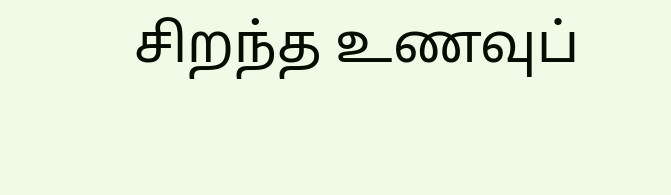சிறந்த உணவுப்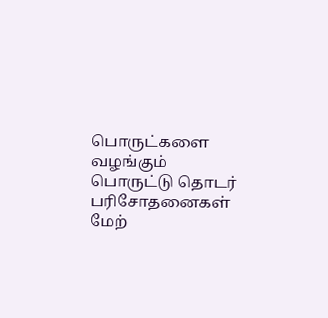பொருட்களை வழங்கும் பொருட்டு தொடர் பரிசோதனைகள் மேற்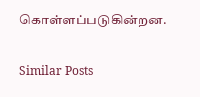கொள்ளப்படுகின்றன.

Similar Posts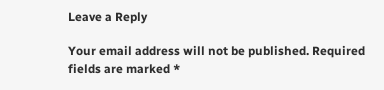Leave a Reply

Your email address will not be published. Required fields are marked *